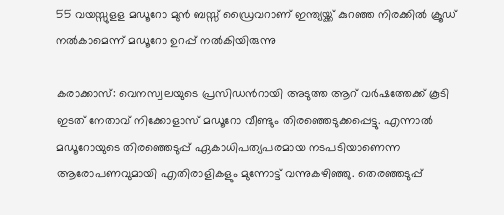55 വയസ്സുളള മഡൂറോ മുന്‍ ബസ്സ് ഡ്രൈവറാണ് ഇന്ത്യയ്ക്ക് കുറഞ്ഞ നിരക്കില്‍ ക്രൂഡ് നല്‍കാമെന്ന് മഡൂറോ ഉറപ്പ് നല്‍കിയിരുന്നു

കരാക്കാസ്: വെനസ്വലയുടെ പ്രസിഡന്‍റായി അടുത്ത ആറ് വര്‍ഷത്തേക്ക് കൂടി ഇടത് നേതാവ് നിക്കോളാസ് മഡൂറോ വീണ്ടും തിരഞ്ഞെടുക്കപ്പെട്ടു. എന്നാല്‍ മഡൂറോയുടെ തിരഞ്ഞെടുപ്പ് ഏകാധിപത്യപരമായ നടപടിയാണെന്ന ആരോപണവുമായി എതിരാളികളും മുന്നോട്ട് വന്നുകഴിഞ്ഞു. തെരഞ്ഞടുപ്പ്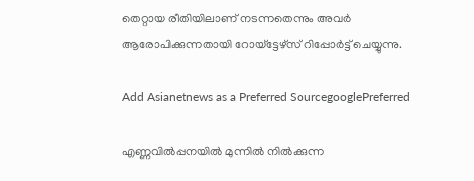തെറ്റായ രീതിയിലാണ് നടന്നതെന്നും അവര്‍ ആരോപിക്കുന്നതായി റോയ്‌ട്ടേഴ്‌സ് റിപ്പോര്‍ട്ട് ചെയ്യുന്നു.

Add Asianetnews as a Preferred SourcegooglePreferred

എണ്ണവില്‍പ്പനയില്‍ മുന്നില്‍ നില്‍ക്കുന്ന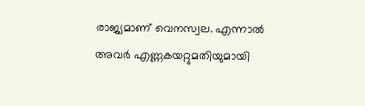രാജ്യമാണ് വെനസ്വല. എന്നാല്‍ അവര്‍ എണ്ണകയറ്റുമതിയുമായി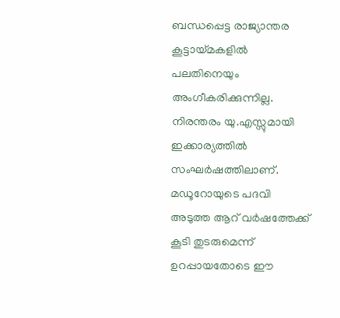ബന്ധപ്പെട്ട രാജ്യാന്തര കൂട്ടായ്മകളില്‍ പലതിനെയും അംഗീകരിക്കുന്നില്ല. നിരന്തരം യു.എസ്സുമായി ഇക്കാര്യത്തില്‍ സംഘര്‍ഷത്തിലാണ്. മഡൂറോയുടെ പദവി അടുത്ത ആറ് വര്‍ഷത്തേക്ക് കൂടി തുടരുമെന്ന് ഉറപ്പായതോടെ ഈ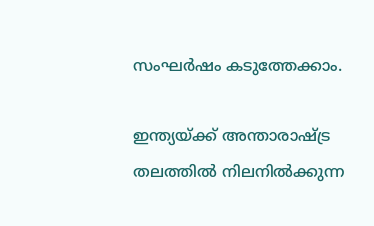സംഘര്‍ഷം കടുത്തേക്കാം.

ഇന്ത്യയ്ക്ക് അന്താരാഷ്ട്ര തലത്തില്‍ നിലനില്‍ക്കുന്ന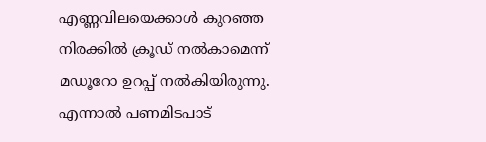എണ്ണവിലയെക്കാള്‍ കുറഞ്ഞ നിരക്കില്‍ ക്രൂഡ് നല്‍കാമെന്ന് മഡൂറോ ഉറപ്പ് നല്‍കിയിരുന്നു. എന്നാല്‍ പണമിടപാട്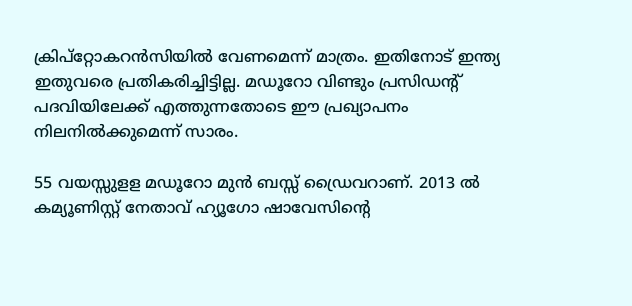ക്രിപ്‌റ്റോകറന്‍സിയില്‍ വേണമെന്ന് മാത്രം. ഇതിനോട് ഇന്ത്യ ഇതുവരെ പ്രതികരിച്ചിട്ടില്ല. മഡൂറോ വിണ്ടും പ്രസിഡന്‍റ് പദവിയിലേക്ക് എത്തുന്നതോടെ ഈ പ്രഖ്യാപനം നിലനില്‍ക്കുമെന്ന് സാരം.

55 വയസ്സുളള മഡൂറോ മുന്‍ ബസ്സ് ഡ്രൈവറാണ്. 2013 ല്‍ കമ്യൂണിസ്റ്റ് നേതാവ് ഹ്യൂഗോ ഷാവേസിന്‍റെ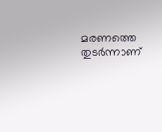മരണത്തെ തുടര്‍ന്നാണ്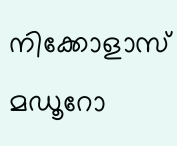നിക്കോളാസ് മഡൂറോ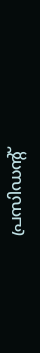പ്രസിഡന്‍റ്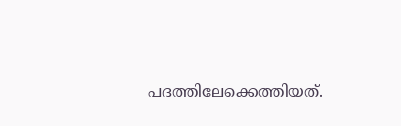പദത്തിലേക്കെത്തിയത്.